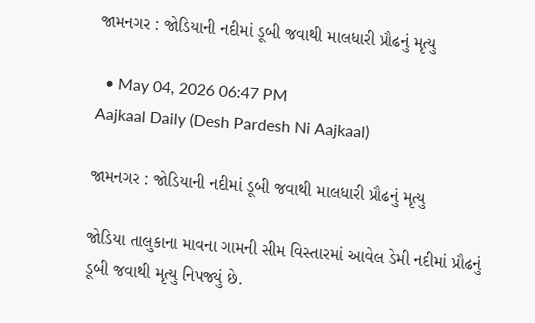જામનગર : જોડિયાની નદીમાં ડૂબી જવાથી માલધારી પ્રૌઢનું મૃત્યુ

  • May 04, 2026 06:47 PM
Aajkaal Daily (Desh Pardesh Ni Aajkaal)

જામનગર : જોડિયાની નદીમાં ડૂબી જવાથી માલધારી પ્રૌઢનું મૃત્યુ

જોડિયા તાલુકાના માવના ગામની સીમ વિસ્તારમાં આવેલ ડેમી નદીમાં પ્રૌઢનું ડૂબી જવાથી મૃત્યુ નિપજ્યું છે.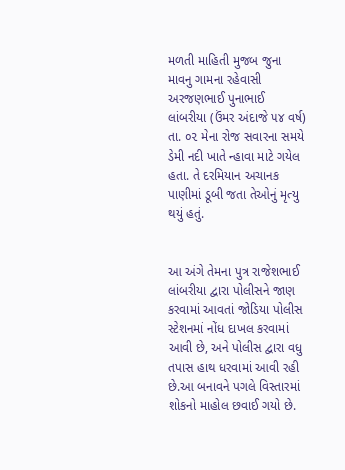મળતી માહિતી મુજબ જુના માવનુ ગામના રહેવાસી અરજણભાઈ પુનાભાઈ લાંબરીયા (ઉંમર અંદાજે ૫૪ વર્ષ) તા. ૦૨ મેના રોજ સવારના સમયે ડેમી નદી ખાતે ન્હાવા માટે ગયેલ હતા. તે દરમિયાન અચાનક પાણીમાં ડૂબી જતા તેઓનું મૃત્યુ થયું હતું.


આ અંગે તેમના પુત્ર રાજેશભાઈ લાંબરીયા દ્વારા પોલીસને જાણ કરવામાં આવતાં જોડિયા પોલીસ સ્ટેશનમાં નોંધ દાખલ કરવામાં આવી છે, અને પોલીસ દ્વારા વધુ તપાસ હાથ ધરવામાં આવી રહી છે.આ બનાવને પગલે વિસ્તારમાં શોકનો માહોલ છવાઈ ગયો છે.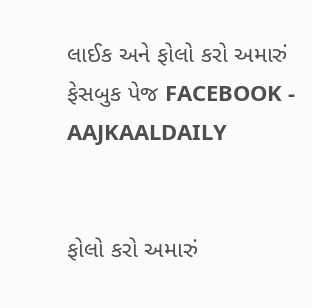લાઈક અને ફોલો કરો અમારું ફેસબુક પેજ FACEBOOK - AAJKAALDAILY


ફોલો કરો અમારું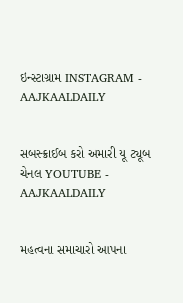ઇન્સ્ટાગ્રામ INSTAGRAM - AAJKAALDAILY


સબસ્ક્રાઈબ કરો અમારી યૂ ટ્યૂબ ચેનલ YOUTUBE - AAJKAALDAILY


મહત્વના સમાચારો આપના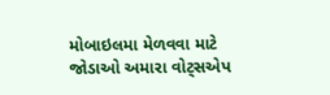મોબાઇલમા મેળવવા માટે જોડાઓ અમારા વોટ્સએપ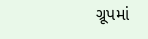ગ્રૂપમાં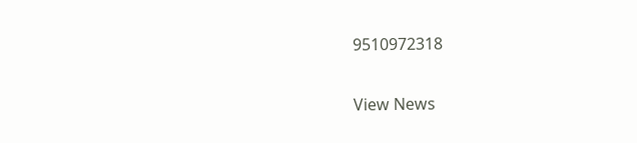9510972318

View News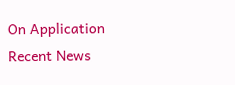On Application
Recent News